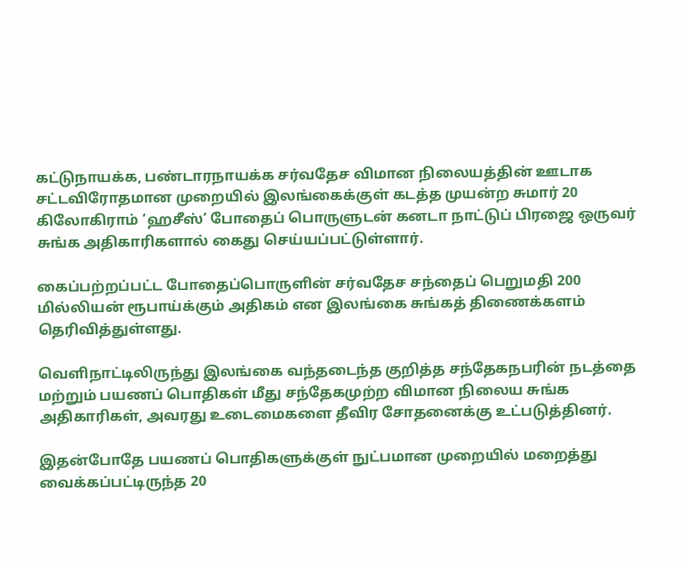கட்டுநாயக்க, பண்டாரநாயக்க சர்வதேச விமான நிலையத்தின் ஊடாக சட்டவிரோதமான முறையில் இலங்கைக்குள் கடத்த முயன்ற சுமார் 20 கிலோகிராம் ‘ஹசீஸ்’ போதைப் பொருளுடன் கனடா நாட்டுப் பிரஜை ஒருவர் சுங்க அதிகாரிகளால் கைது செய்யப்பட்டுள்ளார்.

கைப்பற்றப்பட்ட போதைப்பொருளின் சர்வதேச சந்தைப் பெறுமதி 200 மில்லியன் ரூபாய்க்கும் அதிகம் என இலங்கை சுங்கத் திணைக்களம் தெரிவித்துள்ளது.

வெளிநாட்டிலிருந்து இலங்கை வந்தடைந்த குறித்த சந்தேகநபரின் நடத்தை மற்றும் பயணப் பொதிகள் மீது சந்தேகமுற்ற விமான நிலைய சுங்க அதிகாரிகள், அவரது உடைமைகளை தீவிர சோதனைக்கு உட்படுத்தினர்.

இதன்போதே பயணப் பொதிகளுக்குள் நுட்பமான முறையில் மறைத்து வைக்கப்பட்டிருந்த 20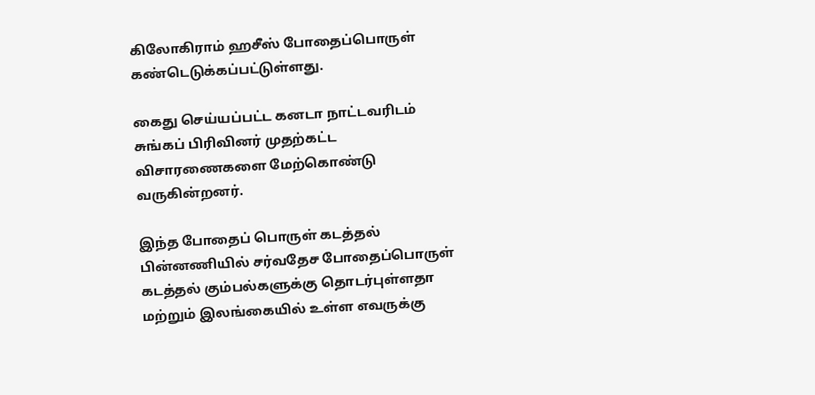கிலோகிராம் ஹசீஸ் போதைப்பொருள் கண்டெடுக்கப்பட்டுள்ளது.

கைது செய்யப்பட்ட கனடா நாட்டவரிடம் சுங்கப் பிரிவினர் முதற்கட்ட விசாரணைகளை மேற்கொண்டு வருகின்றனர்.

இந்த போதைப் பொருள் கடத்தல் பின்னணியில் சர்வதேச போதைப்பொருள் கடத்தல் கும்பல்களுக்கு தொடர்புள்ளதா மற்றும் இலங்கையில் உள்ள எவருக்கு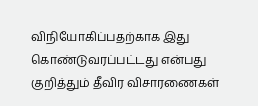விநியோகிப்பதற்காக இது கொண்டுவரப்பட்டது என்பது குறித்தும் தீவிர விசாரணைகள்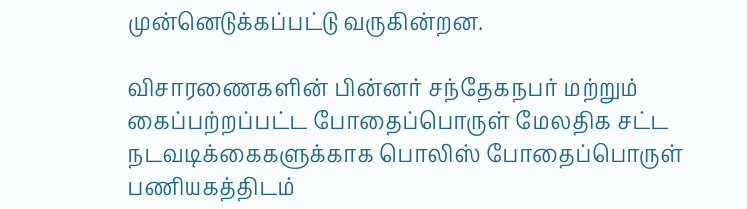முன்னெடுக்கப்பட்டு வருகின்றன.

விசாரணைகளின் பின்னர் சந்தேகநபர் மற்றும் கைப்பற்றப்பட்ட போதைப்பொருள் மேலதிக சட்ட நடவடிக்கைகளுக்காக பொலிஸ் போதைப்பொருள் பணியகத்திடம்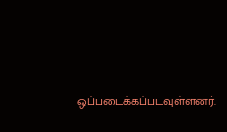ஒப்படைக்கப்படவுள்ளனர்.